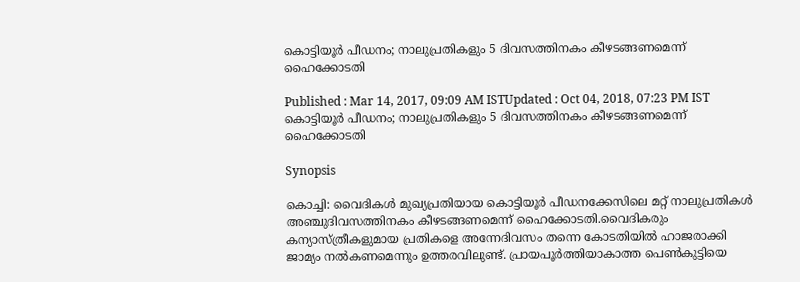കൊട്ടിയൂര്‍ പീഡനം; നാലുപ്രതികളും 5 ദിവസത്തിനകം കീഴടങ്ങണമെന്ന് ഹൈക്കോടതി

Published : Mar 14, 2017, 09:09 AM ISTUpdated : Oct 04, 2018, 07:23 PM IST
കൊട്ടിയൂര്‍ പീഡനം; നാലുപ്രതികളും 5 ദിവസത്തിനകം കീഴടങ്ങണമെന്ന് ഹൈക്കോടതി

Synopsis

കൊച്ചി: വൈദികള്‍ മുഖ്യപ്രതിയായ കൊട്ടിയൂ‍ര്‍ പീ‍ഡനക്കേസിലെ മറ്റ് നാലുപ്രതികള്‍ അഞ്ചുദിവസത്തിനകം കീഴടങ്ങണമെന്ന് ഹൈക്കോടതി.വൈദികരും കന്യാസ്‌ത്രീകളുമായ പ്രതികളെ അന്നേദിവസം തന്നെ കോടതിയില്‍ ഹാജരാക്കി ജാമ്യം നല്‍കണമെന്നും ഉത്തരവിലുണ്ട്. പ്രായപൂര്‍ത്തിയാകാത്ത പെണ്‍കുട്ടിയെ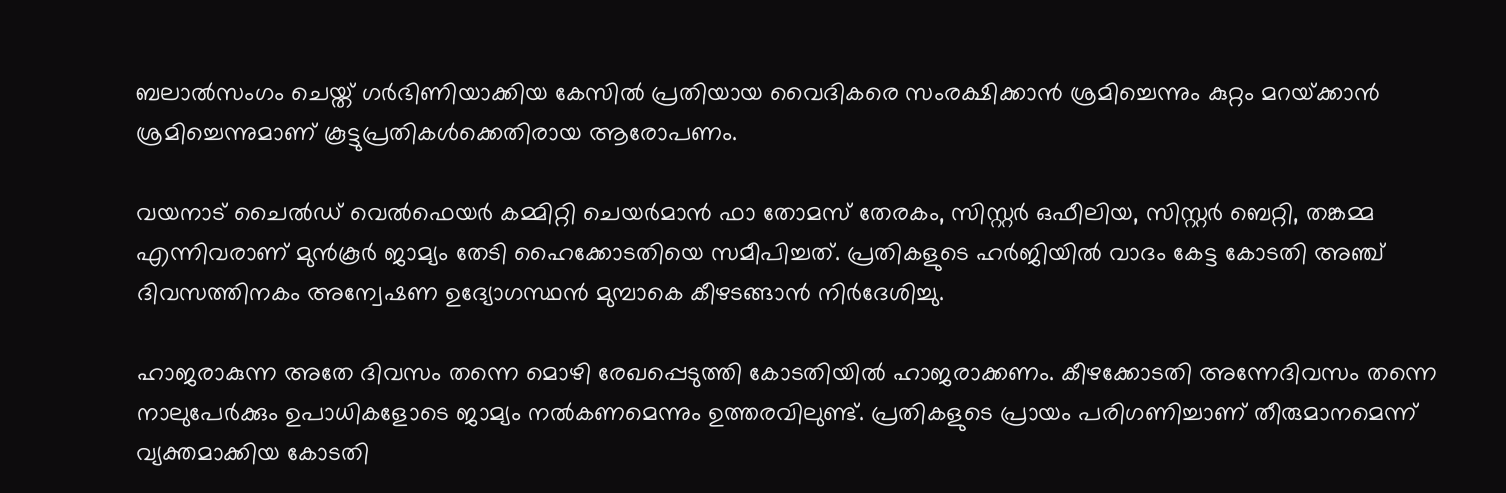ബലാല്‍സംഗം ചെയ്ത് ഗ‍‍ര്‍ഭിണിയാക്കിയ കേസില്‍ പ്രതിയായ വൈദികരെ സംരക്ഷിക്കാന്‍ ശ്രമിച്ചെന്നും കുറ്റം മറയ്‌ക്കാന്‍ ശ്രമിച്ചെന്നുമാണ് കൂട്ടുപ്രതികള്‍ക്കെതിരായ ആരോപണം.

വയനാട് ചൈല്‍‍ഡ് വെല്‍ഫെയര്‍ കമ്മിറ്റി ചെയര്‍മാന്‍ ഫാ തോമസ് തേരകം, സിസ്റ്റര്‍ ഒഫീലിയ, സിസ്റ്റ‍ര്‍ ബെറ്റി, തങ്കമ്മ എന്നിവരാണ് മുന്‍കൂര്‍ ജാമ്യം തേടി ഹൈക്കോടതിയെ സമീപിച്ചത്. പ്രതികളുടെ ഹര്‍ജിയില്‍ വാദം കേട്ട കോടതി അ‌ഞ്ച് ദിവസത്തിനകം അന്വേഷണ ഉദ്യോഗസ്ഥന്‍ മുമ്പാകെ കീഴടങ്ങാന്‍ നിര്‍ദേശിച്ചു.

ഹാജരാകുന്ന അതേ ദിവസം തന്നെ മൊഴി രേഖപ്പെടുത്തി കോടതിയില്‍ ഹാജരാക്കണം. കീഴക്കോടതി അന്നേദിവസം തന്നെ നാലുപേര്‍ക്കും ഉപാധികളോടെ ജാമ്യം നല്‍കണമെന്നും ഉത്തരവിലുണ്ട്. പ്രതികളുടെ പ്രായം പരിഗണിച്ചാണ് തീരുമാനമെന്ന് വ്യക്തമാക്കിയ കോടതി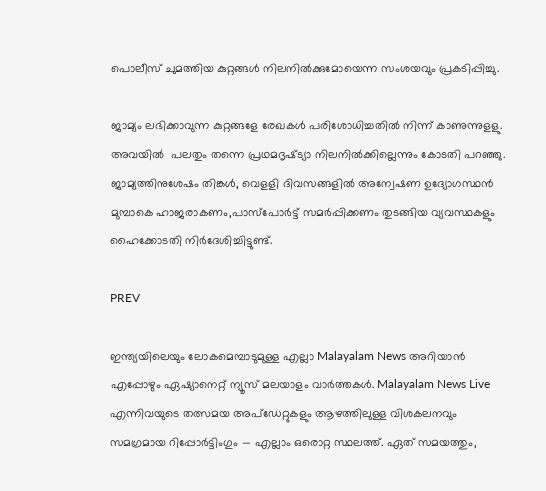പൊലീസ് ചുമത്തിയ കുറ്റങ്ങള്‍ നിലനില്‍ക്കുമോയെന്ന സംശയവും പ്രകടിപ്പിച്ചു.

ജാമ്യം ലഭിക്കാവുന്ന കുറ്റങ്ങളേ രേഖകള്‍ പരിശോധിച്ചതില്‍ നിന്ന് കാണുന്നുളളു. അവയില്‍  പലതും തന്നെ പ്രഥമദൃഷ്‌ട്യാ നിലനില്‍ക്കില്ലെന്നും കോടതി പറഞ്ഞു. ജാമ്യത്തിനുശേഷം തിങ്കള്‍, വെളളി ദിവസങ്ങളില്‍ അന്വേഷണ ഉദ്യോഗസ്ഥന്‍ മുമ്പാകെ ഹാജരാകണം,പാസ്‌പോര്‍ട്ട് സമര്‍പ്പിക്കണം തുടങ്ങിയ വ്യവസ്ഥകളും ഹൈക്കോടതി നിര്‍ദേശിച്ചിട്ടുണ്ട്.

PREV

ഇന്ത്യയിലെയും ലോകമെമ്പാടുമുള്ള എല്ലാ Malayalam News അറിയാൻ എപ്പോഴും ഏഷ്യാനെറ്റ് ന്യൂസ് മലയാളം വാർത്തകൾ. Malayalam News Live എന്നിവയുടെ തത്സമയ അപ്‌ഡേറ്റുകളും ആഴത്തിലുള്ള വിശകലനവും സമഗ്രമായ റിപ്പോർട്ടിംഗും — എല്ലാം ഒരൊറ്റ സ്ഥലത്ത്. ഏത് സമയത്തും,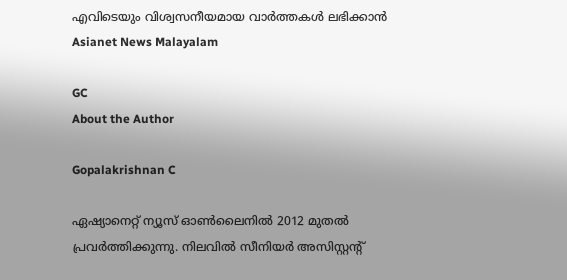എവിടെയും വിശ്വസനീയമായ വാർത്തകൾ ലഭിക്കാൻ Asianet News Malayalam

GC
About the Author

Gopalakrishnan C

ഏഷ്യാനെറ്റ് ന്യൂസ് ഓണ്‍ലൈനില്‍ 2012 മുതല്‍ പ്രവര്‍ത്തിക്കുന്നു. നിലവില്‍ സീനിയര്‍ അസിസ്റ്റന്‍റ്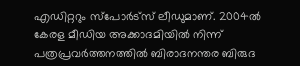എഡിറ്ററും സ്പോർട്സ് ലീഡുമാണ്. 2004ൽ കേരള മീഡിയ അക്കാദമിയില്‍ നിന്ന് പത്രപ്രവര്‍ത്തനത്തില്‍ ബിരാദനന്തര ബിരുദ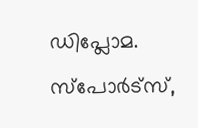ഡിപ്ലോമ. സ്പോര്‍ട്സ്,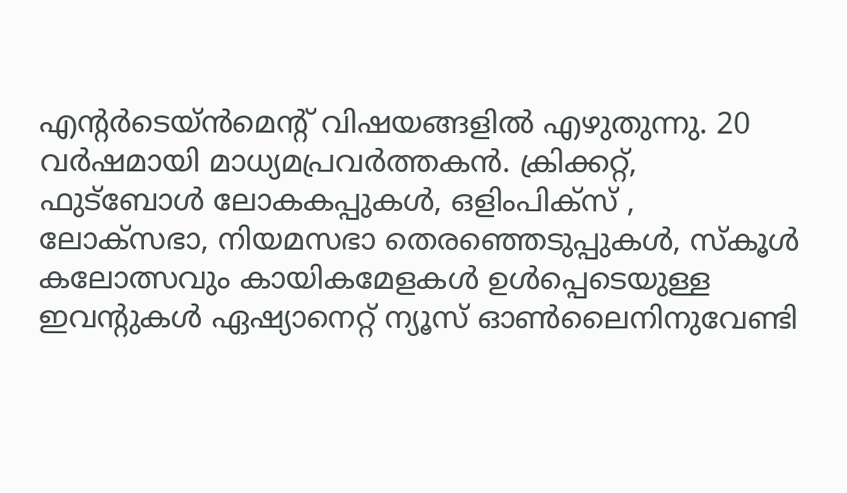എന്‍റര്‍ടെയ്ൻമെന്‍റ് വിഷയങ്ങളില്‍ എഴുതുന്നു. 20 വര്‍ഷമായി മാധ്യമപ്രവര്‍ത്തകൻ. ക്രിക്കറ്റ്, ഫുട്ബോള്‍ ലോകകപ്പുകൾ, ഒളിംപിക്സ് , ലോക്സഭാ, നിയമസഭാ തെരഞ്ഞെടുപ്പുകള്‍, സ്കൂള്‍ കലോത്സവും കായികമേളകള്‍ ഉള്‍പ്പെടെയുള്ള ഇവന്‍റുകള്‍ ഏഷ്യാനെറ്റ് ന്യൂസ് ഓണ്‍ലൈനിനുവേണ്ടി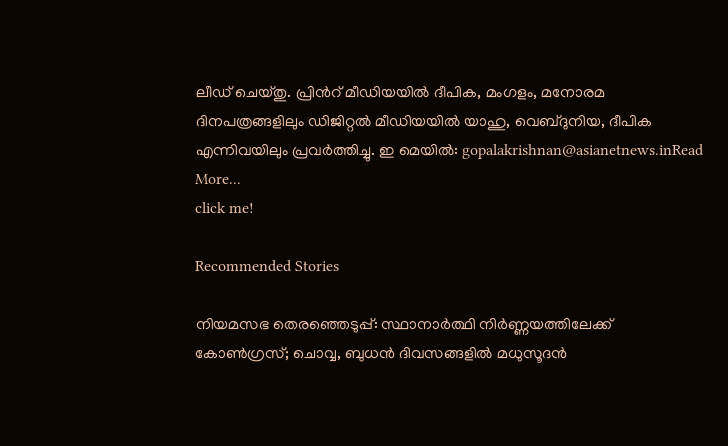ലീഡ് ചെയ്തു. പ്രിന്‍റ് മീഡിയയില്‍ ദീപിക, മംഗളം, മനോരമ ദിനപത്രങ്ങളിലും ഡിജിറ്റൽ മീഡിയയില്‍ യാഹു, വെബ്ദുനിയ, ദീപിക എന്നിവയിലും പ്രവര്‍ത്തിച്ചു. ഇ മെയില്‍: gopalakrishnan@asianetnews.inRead More...
click me!

Recommended Stories

നിയമസഭ തെരഞ്ഞെടുപ്പ്: സ്ഥാനാര്‍ത്ഥി നിര്‍ണ്ണയത്തിലേക്ക് കോൺഗ്രസ്; ചൊവ്വ, ബുധന്‍ ദിവസങ്ങളിൽ മധുസൂദന്‍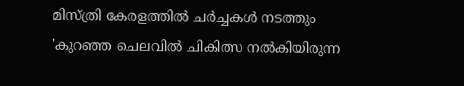മിസ്ത്രി കേരളത്തില്‍ ചര്‍ച്ചകള്‍ നടത്തും
'കുറഞ്ഞ ചെലവിൽ ചികിത്സ നൽകിയിരുന്ന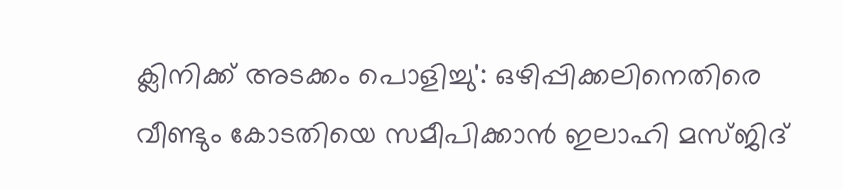ക്ലിനിക്ക് അടക്കം പൊളിച്ചു': ഒഴിപ്പിക്കലിനെതിരെ വീണ്ടും കോടതിയെ സമീപിക്കാൻ ഇലാഹി മസ്ജിദ്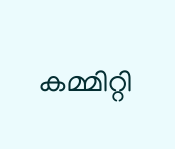കമ്മിറ്റി